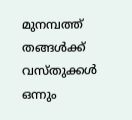മുനമ്പത്ത് തങ്ങള്‍ക്ക് വസ്തുക്കള്‍ ഒന്നും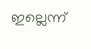ഇല്ലെന്ന്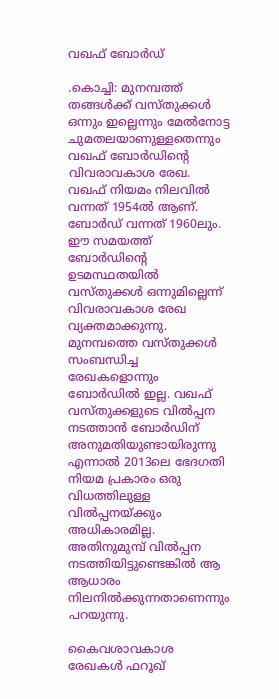വഖഫ് ബോര്‍ഡ്

.കൊച്ചി: മുനമ്പത്ത് തങ്ങള്‍ക്ക് വസ്തുക്കള്‍ ഒന്നും ഇല്ലെന്നും മേല്‍നോട്ട ചുമതലയാണുള്ളതെന്നും വഖഫ് ബോര്‍ഡിന്റെ വിവരാവകാശ രേഖ.
വഖഫ് നിയമം നിലവില്‍ വന്നത് 1954ല്‍ ആണ്. ബോര്‍ഡ് വന്നത് 1960ലും. ഈ സമയത്ത് ബോര്‍ഡിന്റെ ഉടമസ്ഥതയില്‍ വസ്തുക്കള്‍ ഒന്നുമില്ലെന്ന് വിവരാവകാശ രേഖ വ്യക്തമാക്കുന്നു. മുനമ്പത്തെ വസ്തുക്കള്‍ സംബന്ധിച്ച രേഖകളൊന്നും ബോര്‍ഡില്‍ ഇല്ല. വഖഫ് വസ്തുക്കളുടെ വില്‍പ്പന നടത്താന്‍ ബോര്‍ഡിന് അനുമതിയുണ്ടായിരുന്നു എന്നാല്‍ 2013ലെ ഭേദഗതി നിയമ പ്രകാരം ഒരു വിധത്തിലുള്ള വില്‍പ്പനയ്‌ക്കും അധികാരമില്ല. അതിനുമുമ്പ് വില്‍പ്പന നടത്തിയിട്ടുണ്ടെങ്കില്‍ ആ ആധാരം നിലനില്‍ക്കുന്നതാണെന്നും പറയുന്നു.

കൈവശാവകാശ രേഖകള്‍ ഫറൂഖ്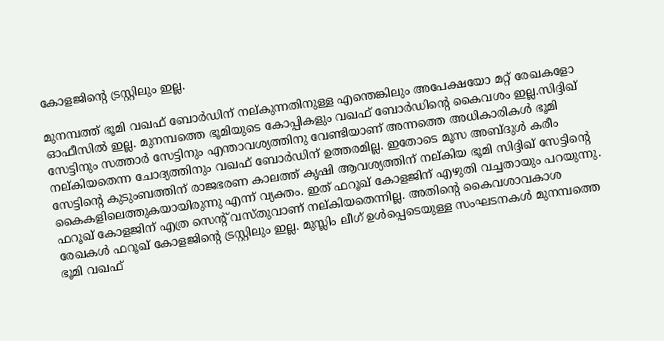കോളജിന്റെ ട്രസ്റ്റിലും ഇല്ല.

മുനമ്പത്ത് ഭൂമി വഖഫ് ബോര്‍ഡിന് നല്കുന്നതിനുള്ള എന്തെങ്കിലും അപേക്ഷയോ മറ്റ് രേഖകളോ ഓഫീസില്‍ ഇല്ല. മുനമ്പത്തെ ഭൂമിയുടെ കോപ്പികളും വഖഫ് ബോര്‍ഡിന്റെ കൈവശം ഇല്ല.സിദ്ദിഖ് സേട്ടിനും സത്താര്‍ സേട്ടിനും എന്താവശ്യത്തിനു വേണ്ടിയാണ് അന്നത്തെ അധികാരികള്‍ ഭൂമി നല്കിയതെന്ന ചോദ്യത്തിനും വഖഫ് ബോര്‍ഡിന് ഉത്തരമില്ല. ഇതോടെ മൂസ അബ്ദുള്‍ കരീം സേട്ടിന്റെ കുടുംബത്തിന് രാജഭരണ കാലത്ത് കൃഷി ആവശ്യത്തിന് നല്കിയ ഭൂമി സിദ്ദിഖ് സേട്ടിന്റെ കൈകളിലെത്തുകയായിരുന്നു എന്ന് വ്യക്തം. ഇത് ഫറൂഖ് കോളജിന് എഴുതി വച്ചതായും പറയുന്നു. ഫറൂഖ് കോളജിന് എത്ര സെന്റ് വസ്തുവാണ് നല്കിയതെന്നില്ല. അതിന്റെ കൈവശാവകാശ രേഖകള്‍ ഫറൂഖ് കോളജിന്റെ ട്രസ്റ്റിലും ഇല്ല. മുസ്ലിം ലീഗ് ഉള്‍പ്പെടെയുള്ള സംഘടനകള്‍ മുനമ്പത്തെ ഭൂമി വഖഫ്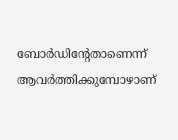ബോര്‍ഡിന്റേതാണെന്ന് ആവര്‍ത്തിക്കുമ്പോഴാണ്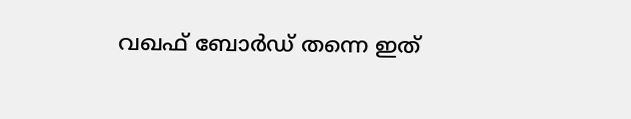വഖഫ് ബോര്‍ഡ് തന്നെ ഇത്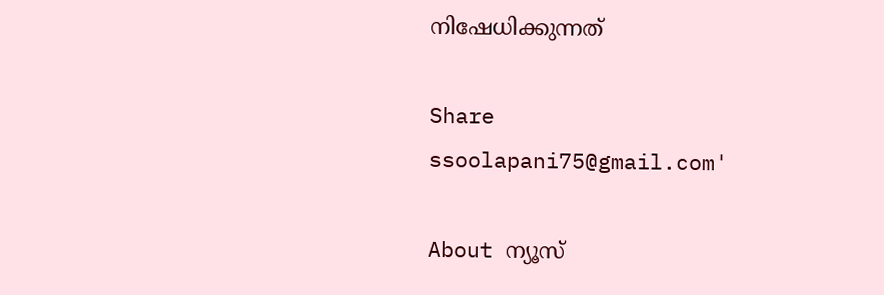നിഷേധിക്കുന്നത്

Share
ssoolapani75@gmail.com'

About ന്യൂസ്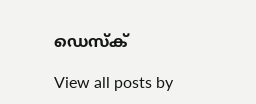ഡെസ്ക്

View all posts by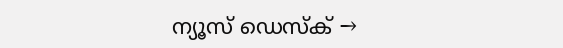ന്യൂസ് ഡെസ്ക് →